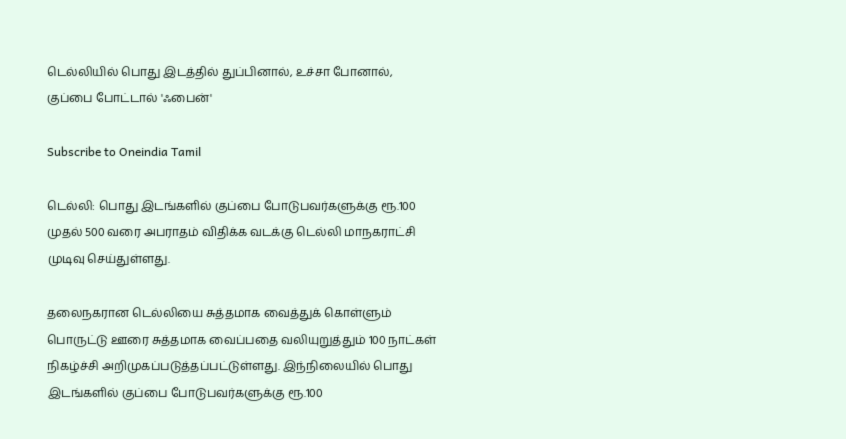டெல்லியில் பொது இடத்தில் துப்பினால், உச்சா போனால், குப்பை போட்டால் 'ஃபைன்'

Subscribe to Oneindia Tamil

டெல்லி: பொது இடங்களில் குப்பை போடுபவர்களுக்கு ரூ.100 முதல் 500 வரை அபராதம் விதிக்க வடக்கு டெல்லி மாநகராட்சி முடிவு செய்துள்ளது.

தலைநகரான டெல்லியை சுத்தமாக வைத்துக் கொள்ளும் பொருட்டு ஊரை சுத்தமாக வைப்பதை வலியுறுத்தும் 100 நாட்கள் நிகழ்ச்சி அறிமுகப்படுத்தப்பட்டுள்ளது. இந்நிலையில் பொது இடங்களில் குப்பை போடுபவர்களுக்கு ரூ.100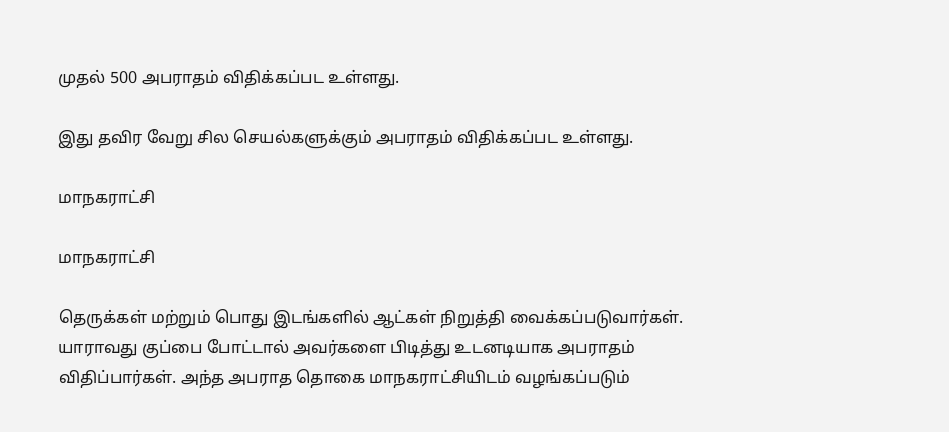முதல் 500 அபராதம் விதிக்கப்பட உள்ளது.

இது தவிர வேறு சில செயல்களுக்கும் அபராதம் விதிக்கப்பட உள்ளது.

மாநகராட்சி

மாநகராட்சி

தெருக்கள் மற்றும் பொது இடங்களில் ஆட்கள் நிறுத்தி வைக்கப்படுவார்கள். யாராவது குப்பை போட்டால் அவர்களை பிடித்து உடனடியாக அபராதம் விதிப்பார்கள். அந்த அபராத தொகை மாநகராட்சியிடம் வழங்கப்படும்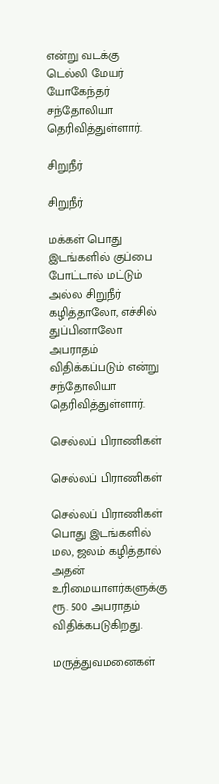என்று வடக்கு டெல்லி மேயர் யோகேந்தர் சந்தோலியா தெரிவித்துள்ளார்.

சிறுநீர்

சிறுநீர்

மக்கள் பொது இடங்களில் குப்பை போட்டால் மட்டும் அல்ல சிறுநீர் கழித்தாலோ, எச்சில் துப்பினாலோ அபராதம் விதிக்கப்படும் என்று சந்தோலியா தெரிவித்துள்ளார்.

செல்லப் பிராணிகள்

செல்லப் பிராணிகள்

செல்லப் பிராணிகள் பொது இடங்களில் மல, ஜலம் கழித்தால் அதன் உரிமையாளர்களுக்கு ரூ. 500 அபராதம் விதிக்கபடுகிறது.

மருத்துவமனைகள்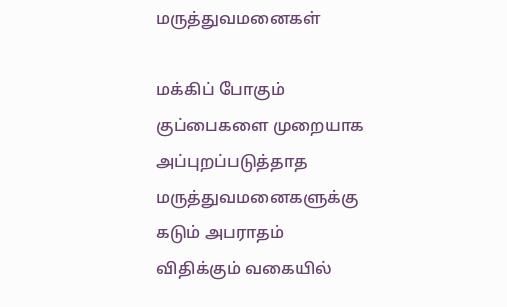மருத்துவமனைகள்

மக்கிப் போகும் குப்பைகளை முறையாக அப்புறப்படுத்தாத மருத்துவமனைகளுக்கு கடும் அபராதம் விதிக்கும் வகையில்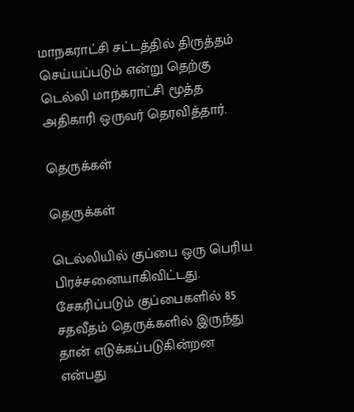மாநகராட்சி சட்டத்தில் திருத்தம் செய்யப்படும் என்று தெற்கு டெல்லி மாநகராட்சி மூத்த அதிகாரி ஒருவர் தெரவித்தார்.

தெருக்கள்

தெருக்கள்

டெல்லியில் குப்பை ஒரு பெரிய பிரச்சனையாகிவிட்டது. சேகரிப்படும் குப்பைகளில் 85 சதவீதம் தெருக்களில் இருந்து தான் எடுக்கப்படுகின்றன என்பது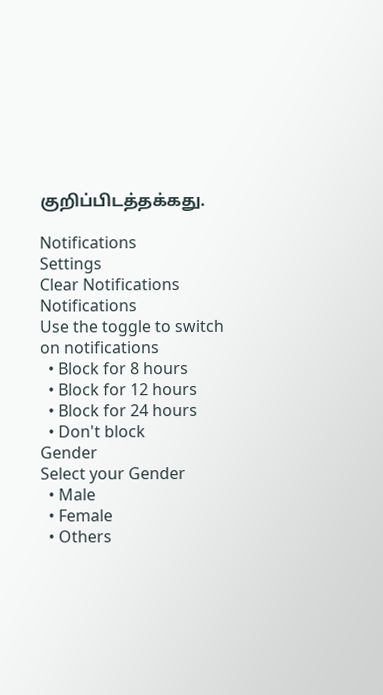குறிப்பிடத்தக்கது.

Notifications
Settings
Clear Notifications
Notifications
Use the toggle to switch on notifications
  • Block for 8 hours
  • Block for 12 hours
  • Block for 24 hours
  • Don't block
Gender
Select your Gender
  • Male
  • Female
  • Others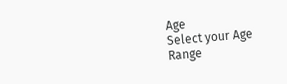Age
Select your Age Range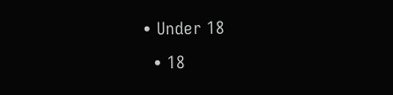• Under 18
  • 18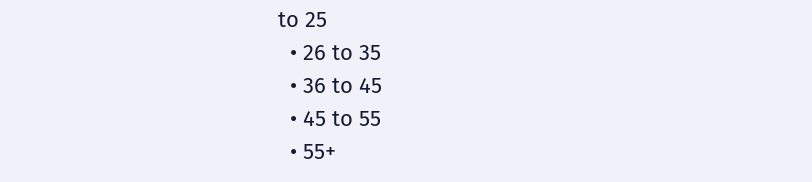to 25
  • 26 to 35
  • 36 to 45
  • 45 to 55
  • 55+